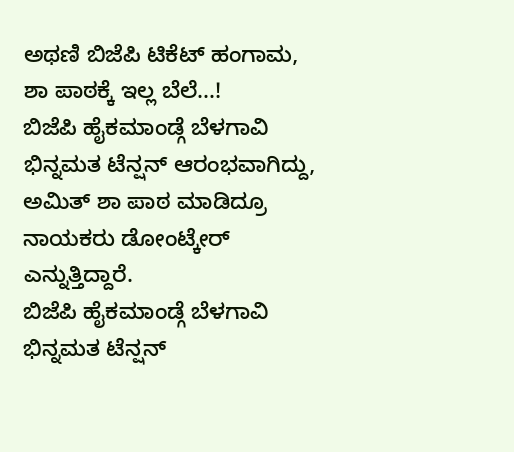ಅಥಣಿ ಬಿಜೆಪಿ ಟಿಕೆಟ್ ಹಂಗಾಮ, ಶಾ ಪಾಠಕ್ಕೆ ಇಲ್ಲ ಬೆಲೆ...!
ಬಿಜೆಪಿ ಹೈಕಮಾಂಡ್ಗೆ ಬೆಳಗಾವಿ ಭಿನ್ನಮತ ಟೆನ್ಷನ್ ಆರಂಭವಾಗಿದ್ದು, ಅಮಿತ್ ಶಾ ಪಾಠ ಮಾಡಿದ್ರೂ ನಾಯಕರು ಡೋಂಟ್ಕೇರ್ ಎನ್ನುತ್ತಿದ್ದಾರೆ.
ಬಿಜೆಪಿ ಹೈಕಮಾಂಡ್ಗೆ ಬೆಳಗಾವಿ ಭಿನ್ನಮತ ಟೆನ್ಷನ್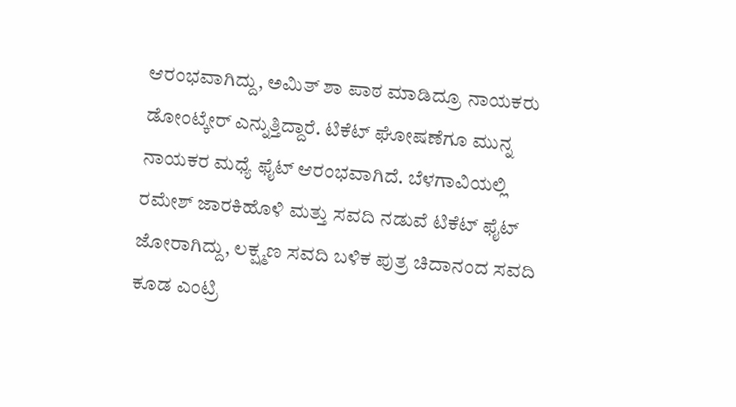ಆರಂಭವಾಗಿದ್ದು, ಅಮಿತ್ ಶಾ ಪಾಠ ಮಾಡಿದ್ರೂ ನಾಯಕರು ಡೋಂಟ್ಕೇರ್ ಎನ್ನುತ್ತಿದ್ದಾರೆ. ಟಿಕೆಟ್ ಘೋಷಣೆಗೂ ಮುನ್ನ ನಾಯಕರ ಮಧ್ಯೆ ಫೈಟ್ ಆರಂಭವಾಗಿದೆ. ಬೆಳಗಾವಿಯಲ್ಲಿ ರಮೇಶ್ ಜಾರಕಿಹೊಳಿ ಮತ್ತು ಸವದಿ ನಡುವೆ ಟಿಕೆಟ್ ಫೈಟ್ ಜೋರಾಗಿದ್ದು, ಲಕ್ಷ್ಮಣ ಸವದಿ ಬಳಿಕ ಪುತ್ರ ಚಿದಾನಂದ ಸವದಿ ಕೂಡ ಎಂಟ್ರಿ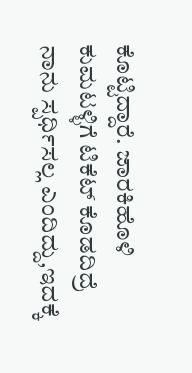ಕೊಟ್ಟಿದ್ದಾರೆ. ಜಾರಕಿಹೊಳಿ ಕುಮಟಳ್ಳಿಗೆ ಟಿಕೆಟ್ ಕೊಡದಿದ್ರೆ ನಾನು ಸ್ಪರ್ಧಿಸಲ್ಲ ಎಂದಿದ್ದು,ಇದಕ್ಕೆ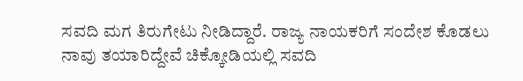ಸವದಿ ಮಗ ತಿರುಗೇಟು ನೀಡಿದ್ದಾರೆ. ರಾಜ್ಯ ನಾಯಕರಿಗೆ ಸಂದೇಶ ಕೊಡಲು ನಾವು ತಯಾರಿದ್ದೇವೆ ಚಿಕ್ಕೋಡಿಯಲ್ಲಿ ಸವದಿ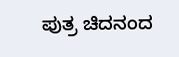ಪುತ್ರ ಚಿದನಂದ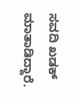ಸವದಿ ಖಡಕ್ ಮಾತಾಡಿದ್ದಾರೆ.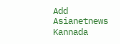Add Asianetnews Kannada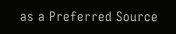as a Preferred Source